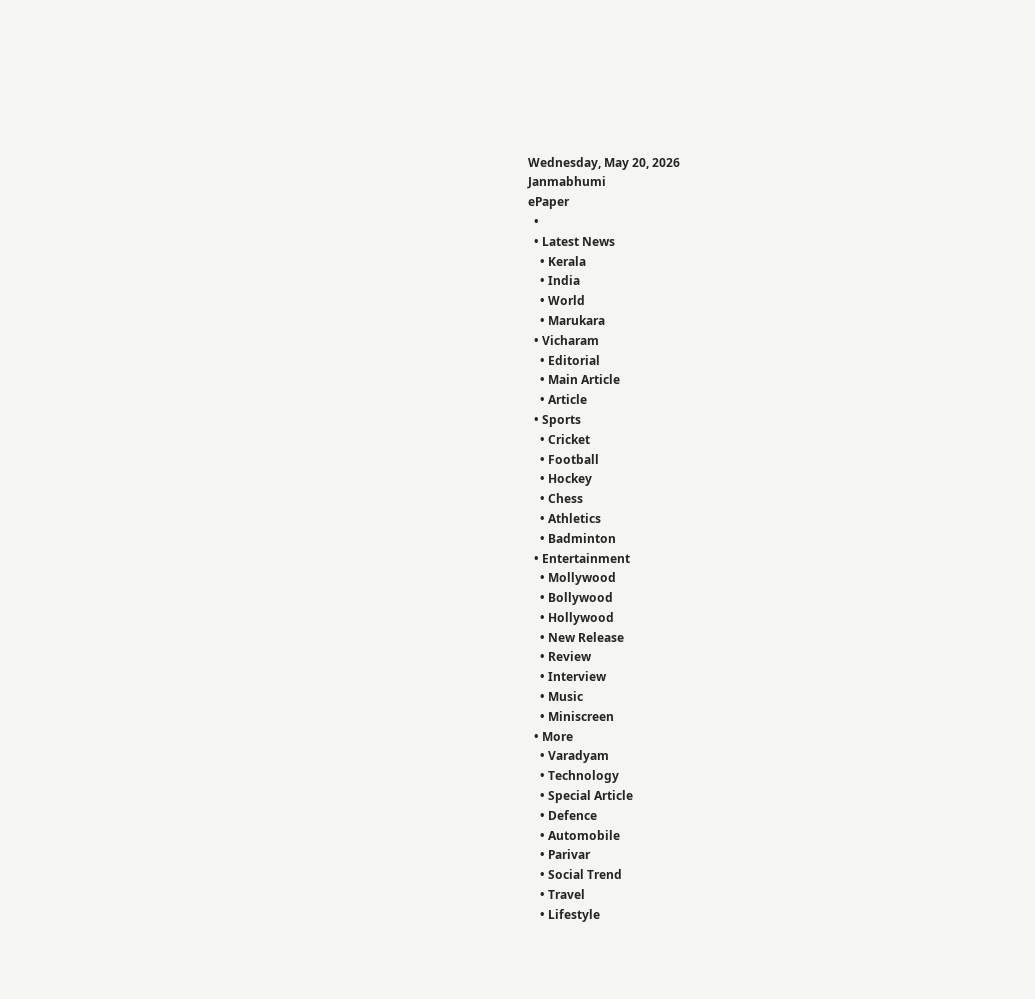Wednesday, May 20, 2026
Janmabhumi
ePaper
  •
  • Latest News
    • Kerala
    • India
    • World
    • Marukara
  • Vicharam
    • Editorial
    • Main Article
    • Article
  • Sports
    • Cricket
    • Football
    • Hockey
    • Chess
    • Athletics
    • Badminton
  • Entertainment
    • Mollywood
    • Bollywood
    • Hollywood
    • New Release
    • Review
    • Interview
    • Music
    • Miniscreen
  • More
    • Varadyam
    • Technology
    • Special Article
    • Defence
    • Automobile
    • Parivar
    • Social Trend
    • Travel
    • Lifestyle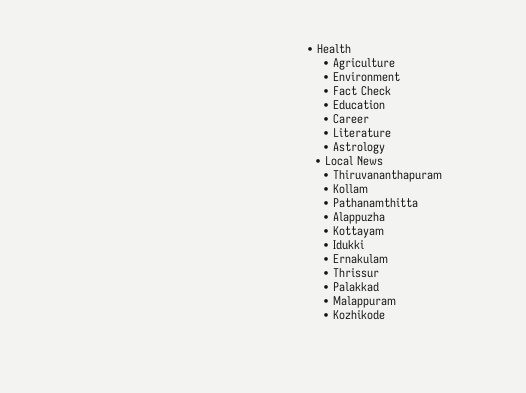• Health
    • Agriculture
    • Environment
    • Fact Check
    • Education
    • Career
    • Literature
    • Astrology
  • Local News
    • Thiruvananthapuram
    • Kollam
    • Pathanamthitta
    • Alappuzha
    • Kottayam
    • Idukki
    • Ernakulam
    • Thrissur
    • Palakkad
    • Malappuram
    • Kozhikode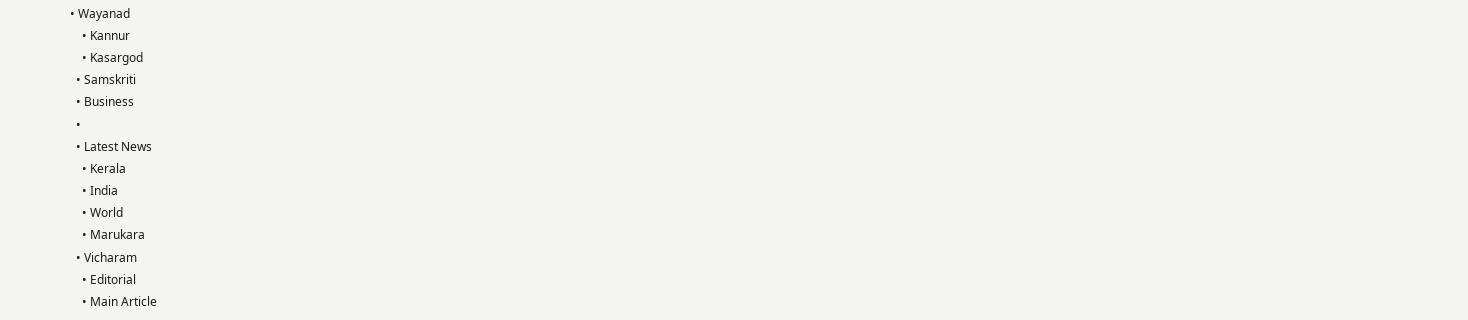• Wayanad
    • Kannur
    • Kasargod
  • Samskriti
  • Business
  •
  • Latest News
    • Kerala
    • India
    • World
    • Marukara
  • Vicharam
    • Editorial
    • Main Article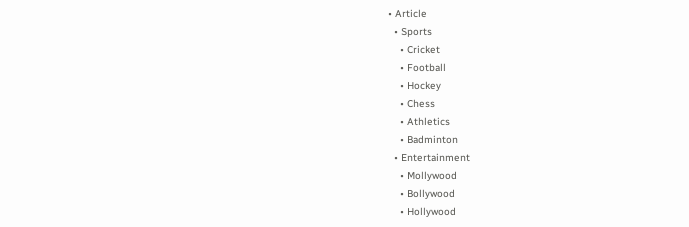• Article
  • Sports
    • Cricket
    • Football
    • Hockey
    • Chess
    • Athletics
    • Badminton
  • Entertainment
    • Mollywood
    • Bollywood
    • Hollywood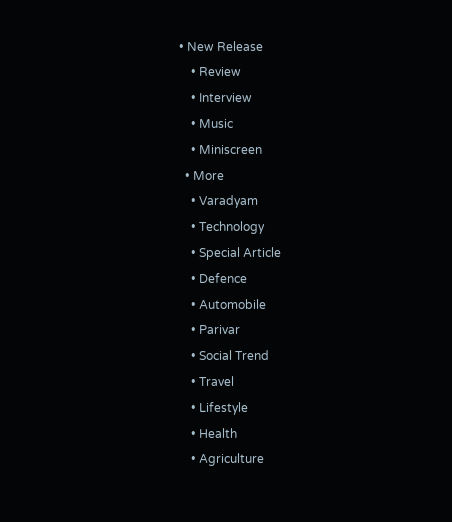• New Release
    • Review
    • Interview
    • Music
    • Miniscreen
  • More
    • Varadyam
    • Technology
    • Special Article
    • Defence
    • Automobile
    • Parivar
    • Social Trend
    • Travel
    • Lifestyle
    • Health
    • Agriculture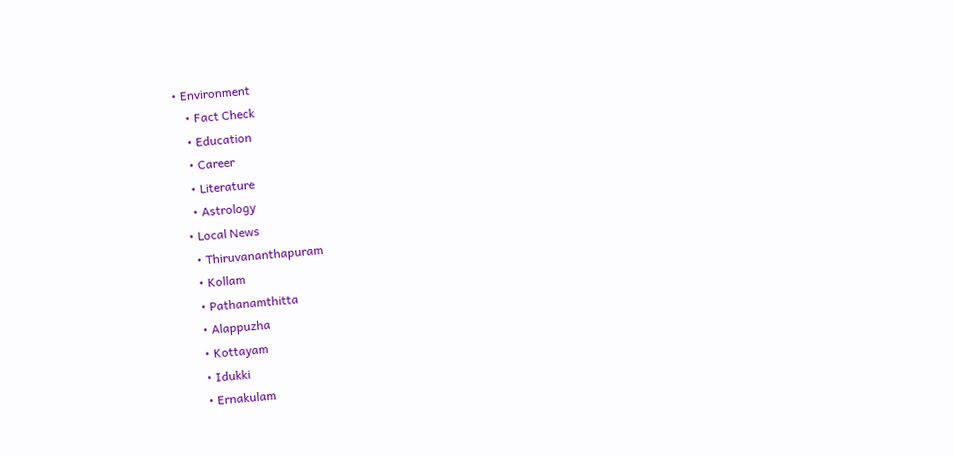• Environment
    • Fact Check
    • Education
    • Career
    • Literature
    • Astrology
  • Local News
    • Thiruvananthapuram
    • Kollam
    • Pathanamthitta
    • Alappuzha
    • Kottayam
    • Idukki
    • Ernakulam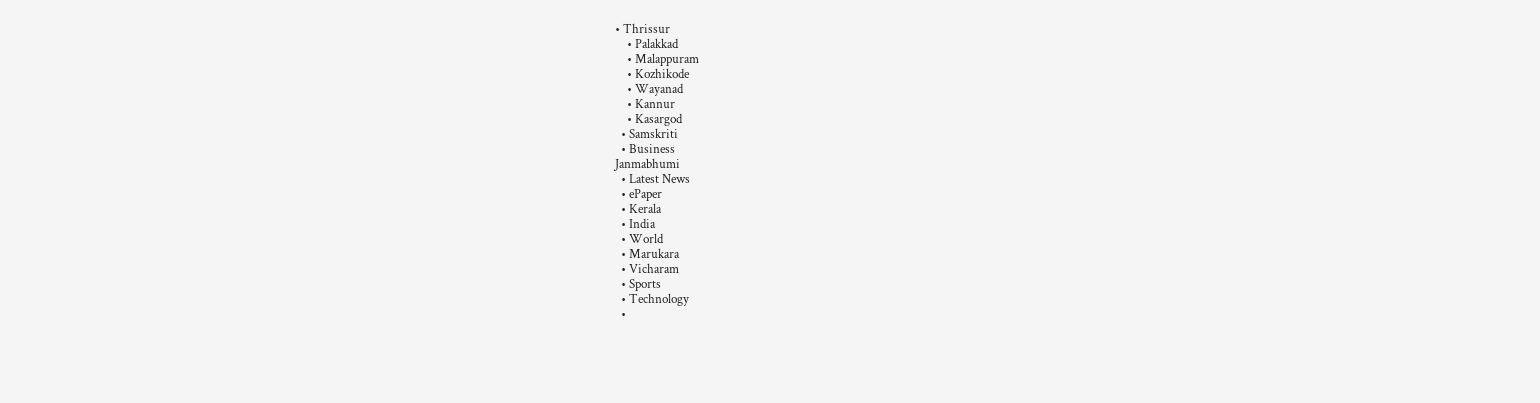• Thrissur
    • Palakkad
    • Malappuram
    • Kozhikode
    • Wayanad
    • Kannur
    • Kasargod
  • Samskriti
  • Business
Janmabhumi
  • Latest News
  • ePaper
  • Kerala
  • India
  • World
  • Marukara
  • Vicharam
  • Sports
  • Technology
  •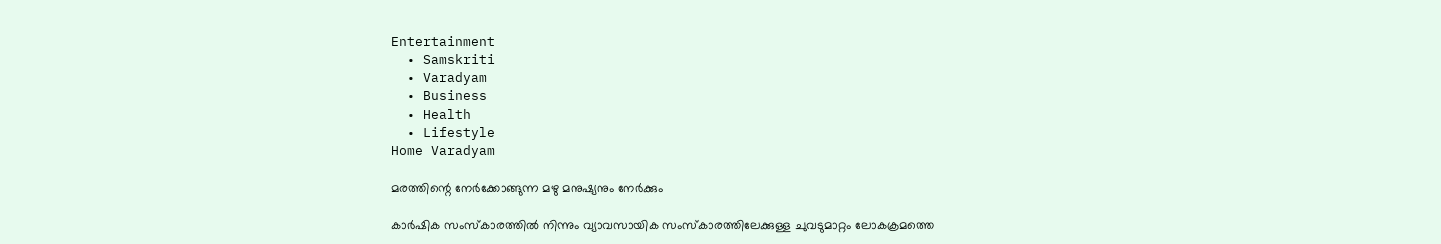Entertainment
  • Samskriti
  • Varadyam
  • Business
  • Health
  • Lifestyle
Home Varadyam

മരത്തിന്റെ നേര്‍ക്കോങ്ങുന്ന മഴു മനുഷ്യനും നേര്‍ക്കും

കാര്‍ഷിക സംസ്‌കാരത്തില്‍ നിന്നും വ്യാവസായിക സംസ്‌കാരത്തിലേക്കുള്ള ചുവടുമാറ്റം ലോകക്രമത്തെ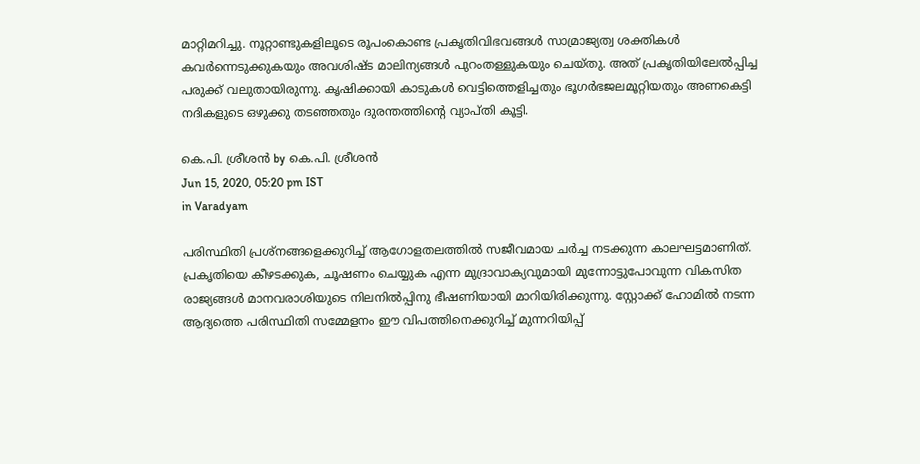മാറ്റിമറിച്ചു. നൂറ്റാണ്ടുകളിലൂടെ രൂപംകൊണ്ട പ്രകൃതിവിഭവങ്ങള്‍ സാമ്രാജ്യത്വ ശക്തികള്‍ കവര്‍ന്നെടുക്കുകയും അവശിഷ്ട മാലിന്യങ്ങള്‍ പുറംതള്ളുകയും ചെയ്തു. അത് പ്രകൃതിയിലേല്‍പ്പിച്ച പരുക്ക് വലുതായിരുന്നു. കൃഷിക്കായി കാടുകള്‍ വെട്ടിത്തെളിച്ചതും ഭൂഗര്‍ഭജലമൂറ്റിയതും അണകെട്ടി നദികളുടെ ഒഴുക്കു തടഞ്ഞതും ദുരന്തത്തിന്റെ വ്യാപ്തി കൂട്ടി.

കെ.പി. ശ്രീശന്‍ by കെ.പി. ശ്രീശന്‍
Jun 15, 2020, 05:20 pm IST
in Varadyam

പരിസ്ഥിതി പ്രശ്‌നങ്ങളെക്കുറിച്ച് ആഗോളതലത്തില്‍ സജീവമായ ചര്‍ച്ച നടക്കുന്ന കാലഘട്ടമാണിത്. പ്രകൃതിയെ കീഴടക്കുക, ചൂഷണം ചെയ്യുക എന്ന മുദ്രാവാക്യവുമായി മുന്നോട്ടുപോവുന്ന വികസിത രാജ്യങ്ങള്‍ മാനവരാശിയുടെ നിലനില്‍പ്പിനു ഭീഷണിയായി മാറിയിരിക്കുന്നു. സ്റ്റോക്ക് ഹോമില്‍ നടന്ന ആദ്യത്തെ പരിസ്ഥിതി സമ്മേളനം ഈ വിപത്തിനെക്കുറിച്ച് മുന്നറിയിപ്പ്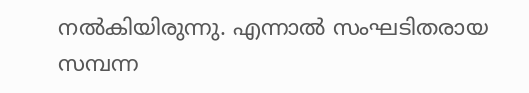നല്‍കിയിരുന്നു. എന്നാല്‍ സംഘടിതരായ സമ്പന്ന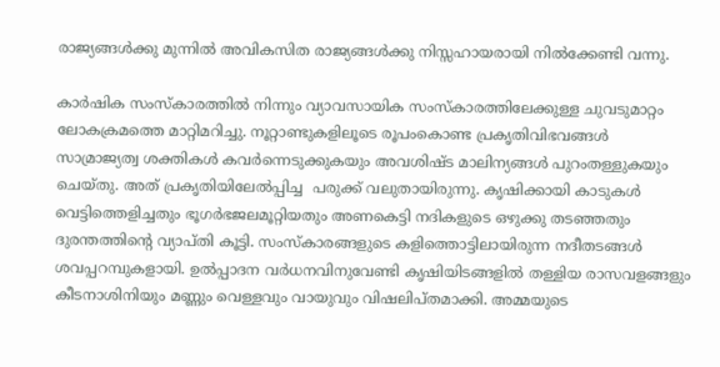രാജ്യങ്ങള്‍ക്കു മുന്നില്‍ അവികസിത രാജ്യങ്ങള്‍ക്കു നിസ്സഹായരായി നില്‍ക്കേണ്ടി വന്നു.

കാര്‍ഷിക സംസ്‌കാരത്തില്‍ നിന്നും വ്യാവസായിക സംസ്‌കാരത്തിലേക്കുള്ള ചുവടുമാറ്റം ലോകക്രമത്തെ മാറ്റിമറിച്ചു. നൂറ്റാണ്ടുകളിലൂടെ രൂപംകൊണ്ട പ്രകൃതിവിഭവങ്ങള്‍ സാമ്രാജ്യത്വ ശക്തികള്‍ കവര്‍ന്നെടുക്കുകയും അവശിഷ്ട മാലിന്യങ്ങള്‍ പുറംതള്ളുകയും ചെയ്തു. അത് പ്രകൃതിയിലേല്‍പ്പിച്ച  പരുക്ക് വലുതായിരുന്നു. കൃഷിക്കായി കാടുകള്‍ വെട്ടിത്തെളിച്ചതും ഭൂഗര്‍ഭജലമൂറ്റിയതും അണകെട്ടി നദികളുടെ ഒഴുക്കു തടഞ്ഞതും ദുരന്തത്തിന്റെ വ്യാപ്തി കൂട്ടി. സംസ്‌കാരങ്ങളുടെ കളിത്തൊട്ടിലായിരുന്ന നദീതടങ്ങള്‍ ശവപ്പറമ്പുകളായി. ഉല്‍പ്പാദന വര്‍ധനവിനുവേണ്ടി കൃഷിയിടങ്ങളില്‍ തള്ളിയ രാസവളങ്ങളും കീടനാശിനിയും മണ്ണും വെള്ളവും വായുവും വിഷലിപ്തമാക്കി. അമ്മയുടെ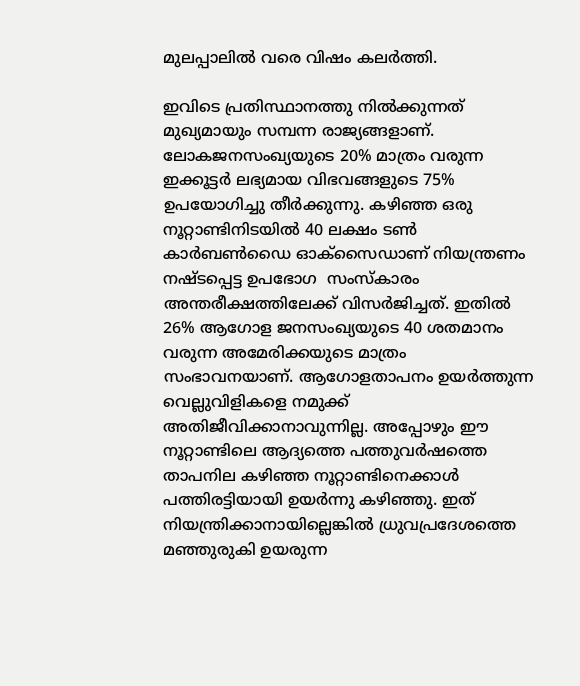മുലപ്പാലില്‍ വരെ വിഷം കലര്‍ത്തി.

ഇവിടെ പ്രതിസ്ഥാനത്തു നില്‍ക്കുന്നത് മുഖ്യമായും സമ്പന്ന രാജ്യങ്ങളാണ്. ലോകജനസംഖ്യയുടെ 20% മാത്രം വരുന്ന ഇക്കൂട്ടര്‍ ലഭ്യമായ വിഭവങ്ങളുടെ 75% ഉപയോഗിച്ചു തീര്‍ക്കുന്നു. കഴിഞ്ഞ ഒരു നൂറ്റാണ്ടിനിടയില്‍ 40 ലക്ഷം ടണ്‍ കാര്‍ബണ്‍ഡൈ ഓക്‌സൈഡാണ് നിയന്ത്രണം നഷ്ടപ്പെട്ട ഉപഭോഗ  സംസ്‌കാരം അന്തരീക്ഷത്തിലേക്ക് വിസര്‍ജിച്ചത്. ഇതില്‍ 26% ആഗോള ജനസംഖ്യയുടെ 40 ശതമാനം വരുന്ന അമേരിക്കയുടെ മാത്രം സംഭാവനയാണ്. ആഗോളതാപനം ഉയര്‍ത്തുന്ന വെല്ലുവിളികളെ നമുക്ക് അതിജീവിക്കാനാവുന്നില്ല. അപ്പോഴും ഈ നൂറ്റാണ്ടിലെ ആദ്യത്തെ പത്തുവര്‍ഷത്തെ താപനില കഴിഞ്ഞ നൂറ്റാണ്ടിനെക്കാള്‍ പത്തിരട്ടിയായി ഉയര്‍ന്നു കഴിഞ്ഞു. ഇത് നിയന്ത്രിക്കാനായില്ലെങ്കില്‍ ധ്രുവപ്രദേശത്തെ മഞ്ഞുരുകി ഉയരുന്ന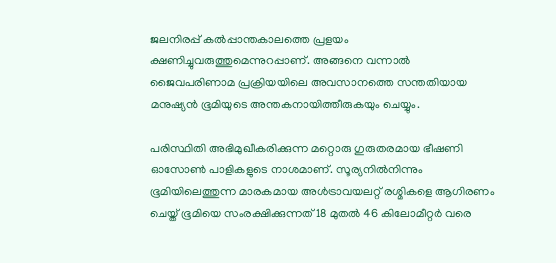ജലനിരപ്പ് കല്‍പ്പാന്തകാലത്തെ പ്രളയം ക്ഷണിച്ചുവരുത്തുമെന്നുറപ്പാണ്. അങ്ങനെ വന്നാല്‍ ജൈവപരിണാമ പ്രക്രിയയിലെ അവസാനത്തെ സന്തതിയായ മനുഷ്യന്‍ ഭൂമിയുടെ അന്തകനായിത്തീരുകയും ചെയ്യും.

പരിസ്ഥിതി അഭിമുഖീകരിക്കുന്ന മറ്റൊരു ഗുരുതരമായ ഭീഷണി ഓസോണ്‍ പാളികളുടെ നാശമാണ്. സൂര്യനില്‍നിന്നും ഭൂമിയിലെത്തുന്ന മാരകമായ അള്‍ട്രാവയലറ്റ് രശ്മികളെ ആഗിരണം ചെയ്ത് ഭൂമിയെ സംരക്ഷിക്കുന്നത് 18 മുതല്‍ 46 കിലോമീറ്റര്‍ വരെ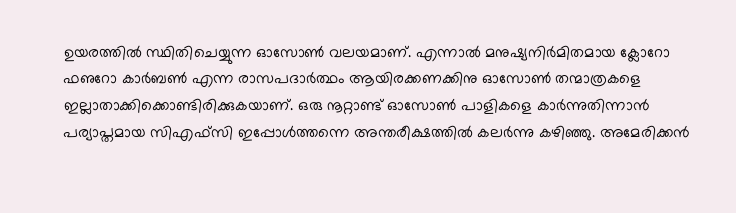ഉയരത്തില്‍ സ്ഥിതിചെയ്യുന്ന ഓസോണ്‍ വലയമാണ്. എന്നാല്‍ മനുഷ്യനിര്‍മിതമായ ക്ലോറോ ഫഌറോ കാര്‍ബണ്‍ എന്ന രാസപദാര്‍ത്ഥം ആയിരക്കണക്കിനു ഓസോണ്‍ തന്മാത്രകളെ ഇല്ലാതാക്കിക്കൊണ്ടിരിക്കുകയാണ്. ഒരു നൂറ്റാണ്ട് ഓസോണ്‍ പാളികളെ കാര്‍ന്നുതിന്നാന്‍ പര്യാപ്തമായ സിഎഫ്‌സി ഇപ്പോള്‍ത്തന്നെ അന്തരീക്ഷത്തില്‍ കലര്‍ന്നു കഴിഞ്ഞു. അമേരിക്കന്‍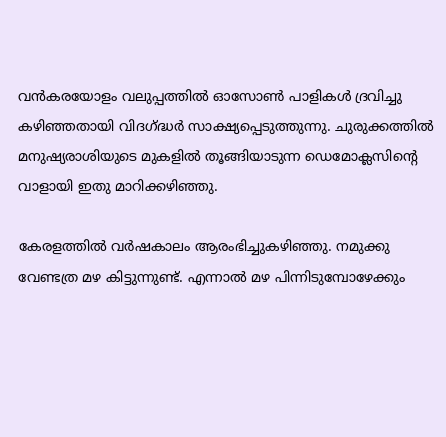വന്‍കരയോളം വലുപ്പത്തില്‍ ഓസോണ്‍ പാളികള്‍ ദ്രവിച്ചു കഴിഞ്ഞതായി വിദഗ്‌ദ്ധര്‍ സാക്ഷ്യപ്പെടുത്തുന്നു. ചുരുക്കത്തില്‍ മനുഷ്യരാശിയുടെ മുകളില്‍ തൂങ്ങിയാടുന്ന ഡെമോക്ലസിന്റെ വാളായി ഇതു മാറിക്കഴിഞ്ഞു.

കേരളത്തില്‍ വര്‍ഷകാലം ആരംഭിച്ചുകഴിഞ്ഞു. നമുക്കു വേണ്ടത്ര മഴ കിട്ടുന്നുണ്ട്. എന്നാല്‍ മഴ പിന്നിടുമ്പോഴേക്കും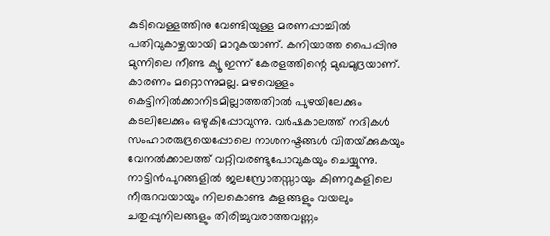കുടിവെള്ളത്തിനു വേണ്ടിയുള്ള മരണപ്പാച്ചില്‍ പതിവുകാഴ്ചയായി മാറുകയാണ്. കനിയാത്ത പൈപ്പിനു മുന്നിലെ നീണ്ട ക്യൂ ഇന്ന് കേരളത്തിന്റെ മുഖമുദ്രയാണ്. കാരണം മറ്റൊന്നുമല്ല. മഴവെള്ളം കെട്ടിനില്‍ക്കാനിടമില്ലാത്തതിാല്‍ പുഴയിലേക്കും കടലിലേക്കും ഒഴുകിപ്പോവുന്നു. വര്‍ഷകാലത്ത് നദികള്‍ സംഹാരരുദ്രയെപ്പോലെ നാശനഷ്ടങ്ങള്‍ വിതയ്‌ക്കുകയും വേനല്‍ക്കാലത്ത് വറ്റിവരണ്ടുപോവുകയും ചെയ്യുന്നു. നാട്ടിന്‍പുറങ്ങളില്‍ ജലസ്രോതസ്സായും കിണറുകളിലെ നീരുറവയായും നിലകൊണ്ട കുളങ്ങളും വയലും ചതുപ്പുനിലങ്ങളും തിരിച്ചുവരാത്തവണ്ണം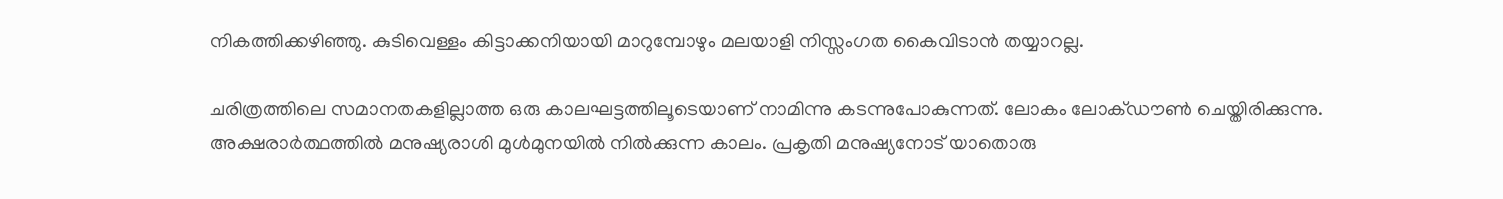നികത്തിക്കഴിഞ്ഞു. കുടിവെള്ളം കിട്ടാക്കനിയായി മാറുമ്പോഴും മലയാളി നിസ്സംഗത കൈവിടാന്‍ തയ്യാറല്ല.

ചരിത്രത്തിലെ സമാനതകളില്ലാത്ത ഒരു കാലഘട്ടത്തിലൂടെയാണ് നാമിന്നു കടന്നുപോകുന്നത്. ലോകം ലോക്ഡൗണ്‍ ചെയ്തിരിക്കുന്നു. അക്ഷരാര്‍ത്ഥത്തില്‍ മനുഷ്യരാശി മുള്‍മുനയില്‍ നില്‍ക്കുന്ന കാലം. പ്രകൃതി മനുഷ്യനോട് യാതൊരു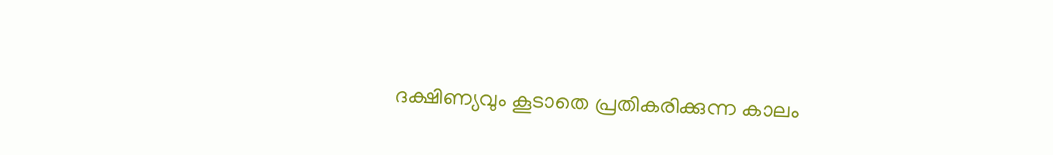ദക്ഷിണ്യവും കൂടാതെ പ്രതികരിക്കുന്ന കാലം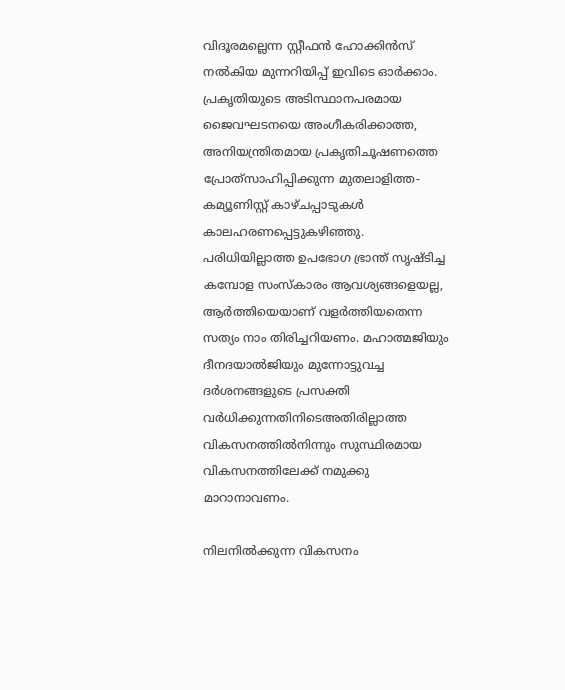വിദൂരമല്ലെന്ന സ്റ്റീഫന്‍ ഹോക്കിന്‍സ് നല്‍കിയ മുന്നറിയിപ്പ് ഇവിടെ ഓര്‍ക്കാം. പ്രകൃതിയുടെ അടിസ്ഥാനപരമായ ജൈവഘടനയെ അംഗീകരിക്കാത്ത, അനിയന്ത്രിതമായ പ്രകൃതിചൂഷണത്തെ പ്രോത്‌സാഹിപ്പിക്കുന്ന മുതലാളിത്ത-കമ്യൂണിസ്റ്റ് കാഴ്ചപ്പാടുകള്‍ കാലഹരണപ്പെട്ടുകഴിഞ്ഞു. പരിധിയില്ലാത്ത ഉപഭോഗ ഭ്രാന്ത് സൃഷ്ടിച്ച കമ്പോള സംസ്‌കാരം ആവശ്യങ്ങളെയല്ല, ആര്‍ത്തിയെയാണ് വളര്‍ത്തിയതെന്ന സത്യം നാം തിരിച്ചറിയണം. മഹാത്മജിയും ദീനദയാല്‍ജിയും മുന്നോട്ടുവച്ച ദര്‍ശനങ്ങളുടെ പ്രസക്തി വര്‍ധിക്കുന്നതിനിടെഅതിരില്ലാത്ത വികസനത്തില്‍നിന്നും സുസ്ഥിരമായ വികസനത്തിലേക്ക് നമുക്കു മാറാനാവണം.

നിലനില്‍ക്കുന്ന വികസനം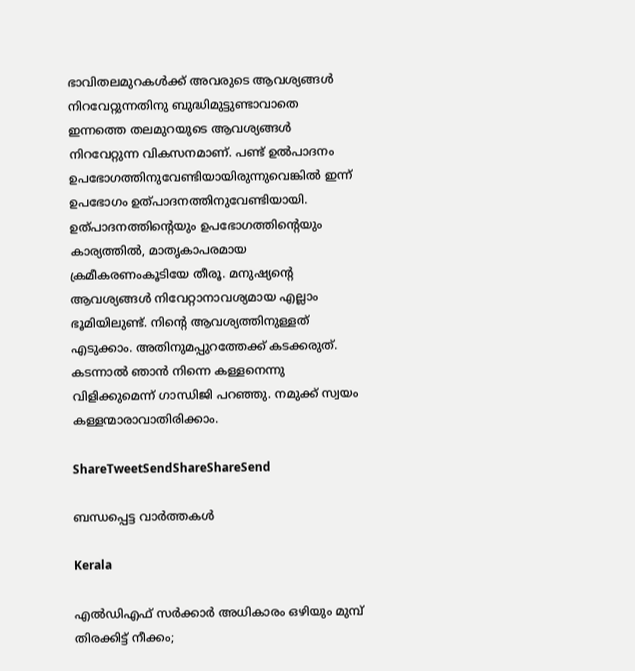ഭാവിതലമുറകള്‍ക്ക് അവരുടെ ആവശ്യങ്ങള്‍ നിറവേറ്റുന്നതിനു ബുദ്ധിമുട്ടുണ്ടാവാതെ ഇന്നത്തെ തലമുറയുടെ ആവശ്യങ്ങള്‍ നിറവേറ്റുന്ന വികസനമാണ്. പണ്ട് ഉല്‍പാദനം ഉപഭോഗത്തിനുവേണ്ടിയായിരുന്നുവെങ്കില്‍ ഇന്ന് ഉപഭോഗം ഉത്പാദനത്തിനുവേണ്ടിയായി. ഉത്പാദനത്തിന്റെയും ഉപഭോഗത്തിന്റെയും കാര്യത്തില്‍, മാതൃകാപരമായ ക്രമീകരണംകൂടിയേ തീരൂ. മനുഷ്യന്റെ ആവശ്യങ്ങള്‍ നിവേറ്റാനാവശ്യമായ എല്ലാം ഭൂമിയിലുണ്ട്. നിന്റെ ആവശ്യത്തിനുള്ളത് എടുക്കാം. അതിനുമപ്പുറത്തേക്ക് കടക്കരുത്. കടന്നാല്‍ ഞാന്‍ നിന്നെ കള്ളനെന്നു വിളിക്കുമെന്ന് ഗാന്ധിജി പറഞ്ഞു. നമുക്ക് സ്വയം കള്ളന്മാരാവാതിരിക്കാം.

ShareTweetSendShareShareSend

ബന്ധപ്പെട്ട വാര്‍ത്തകള്‍

Kerala

എൽഡിഎഫ് സർക്കാർ അധികാരം ഒഴിയും മുമ്പ് തിരക്കിട്ട് നീക്കം;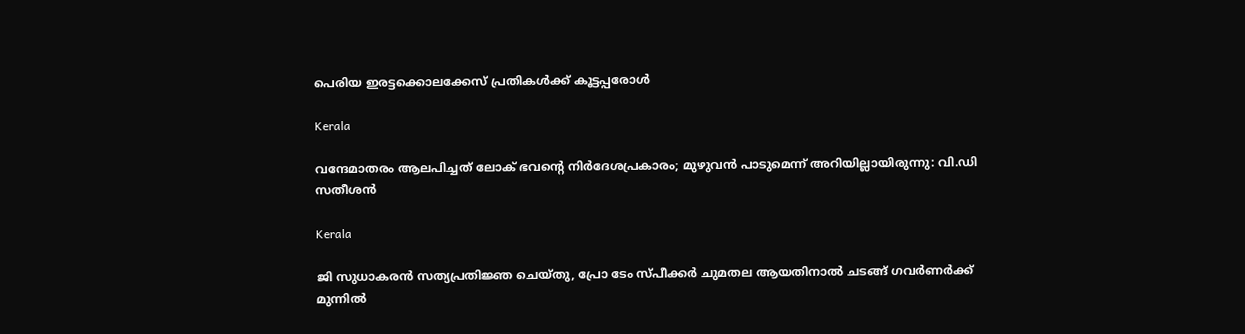പെരിയ ഇരട്ടക്കൊലക്കേസ് പ്രതികൾക്ക് കൂട്ടപ്പരോൾ

Kerala

വന്ദേമാതരം ആലപിച്ചത് ലോക് ഭവന്റെ നിർദേശപ്രകാരം; മുഴുവൻ പാടുമെന്ന് അറിയില്ലായിരുന്നു: വി.ഡി സതീശൻ

Kerala

ജി സുധാകരൻ സത്യപ്രതിജ്ഞ ചെയ്തു, പ്രോ ടേം സ്പീക്കർ ചുമതല ആയതിനാൽ ചടങ്ങ് ഗവർണർക്ക് മുന്നിൽ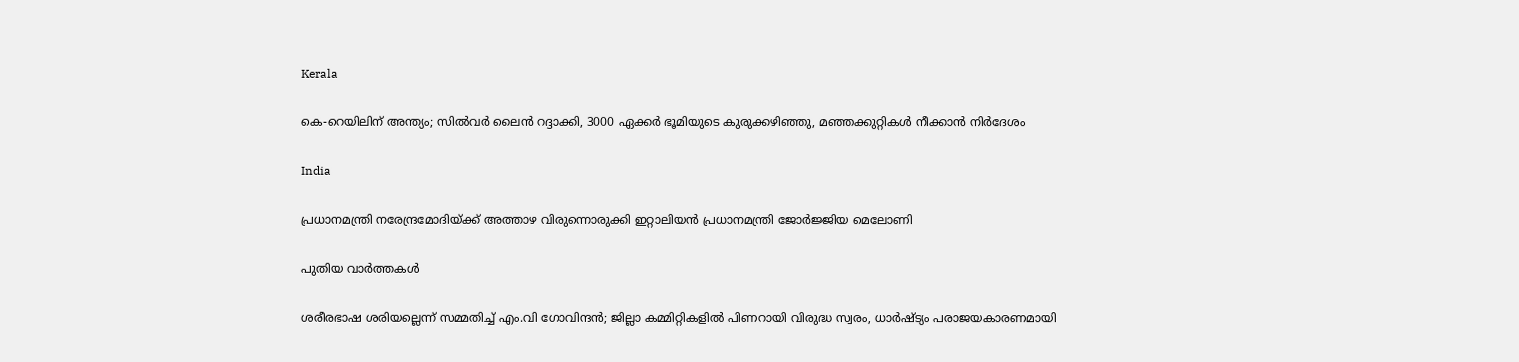Kerala

കെ-റെയിലിന് അന്ത്യം; സിൽവർ ലൈൻ റദ്ദാക്കി, 3000 ഏക്കർ ഭൂമിയുടെ കുരുക്കഴിഞ്ഞു, മഞ്ഞക്കുറ്റികൾ നീക്കാൻ നിർദേശം

India

പ്രധാനമന്ത്രി നരേന്ദ്രമോദിയ്‌ക്ക് അത്താഴ വിരുന്നൊരുക്കി ഇറ്റാലിയൻ പ്രധാനമന്ത്രി ജോർജ്ജിയ മെലോണി

പുതിയ വാര്‍ത്തകള്‍

ശരീരഭാഷ ശരിയല്ലെന്ന് സമ്മതിച്ച് എം.വി ഗോവിന്ദൻ; ജില്ലാ കമ്മിറ്റികളിൽ പിണറായി വിരുദ്ധ സ്വരം, ധാർഷ്ട്യം പരാജയകാരണമായി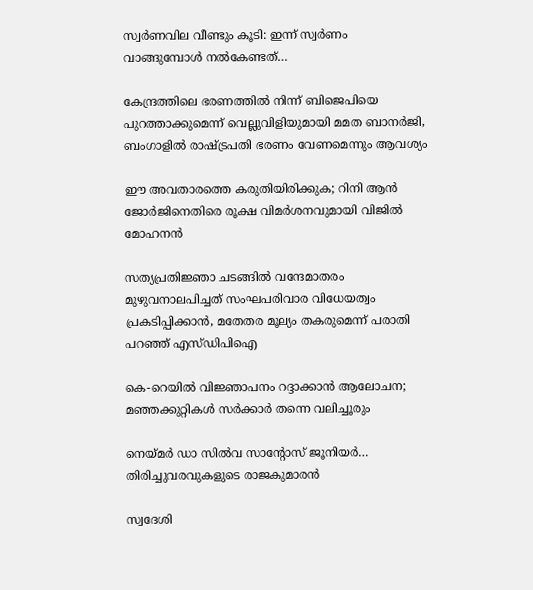സ്വർണവില വീണ്ടും കൂടി: ഇന്ന് സ്വർണം വാങ്ങുമ്പോൾ നൽകേണ്ടത്…

കേന്ദ്രത്തിലെ ഭരണത്തിൽ നിന്ന് ബിജെപിയെ പുറത്താക്കുമെന്ന് വെല്ലുവിളിയുമായി മമത ബാനർജി, ബംഗാളിൽ രാഷ്‌ട്രപതി ഭരണം വേണമെന്നും ആവശ്യം

ഈ അവതാരത്തെ കരുതിയിരിക്കുക; റിനി ആൻ ജോർജിനെതിരെ രൂക്ഷ വിമർശനവുമായി വിജിൽ മോഹനൻ

സത്യപ്രതിജ്ഞാ ചടങ്ങില്‍ വന്ദേമാതരം മുഴുവനാലപിച്ചത് സംഘപരിവാര വിധേയത്വം പ്രകടിപ്പിക്കാൻ, മതേതര മൂല്യം തകരുമെന്ന് പരാതി പറഞ്ഞ് എസ്ഡിപിഐ

കെ-റെയിൽ വിജ്ഞാപനം റദ്ദാക്കാൻ ആലോചന; മഞ്ഞക്കുറ്റികൾ സർക്കാർ തന്നെ വലിച്ചൂരും

നെയ്‌മര്‍ ഡാ സില്‍വ സാന്റോസ് ജൂനിയര്‍… തിരിച്ചുവരവുകളുടെ രാജകുമാരന്‍

സ്വദേശി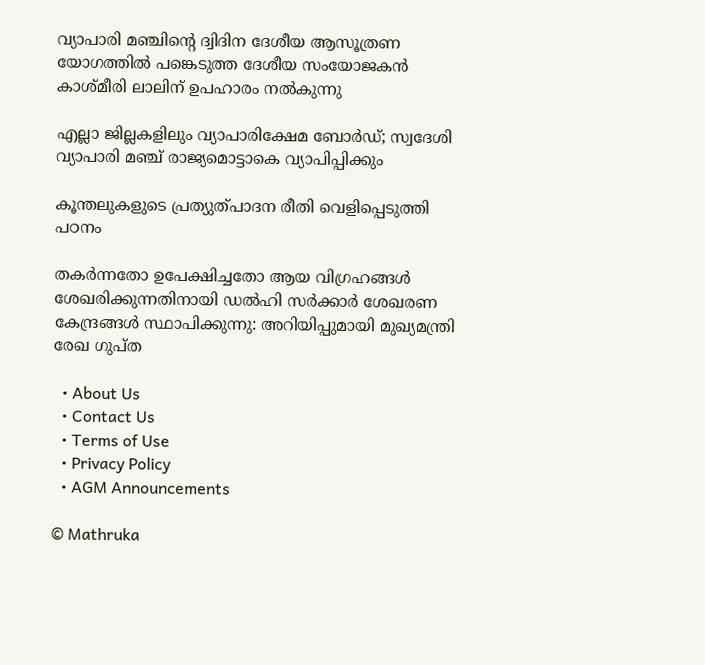വ്യാപാരി മഞ്ചിന്റെ ദ്വിദിന ദേശീയ ആസൂത്രണ യോഗത്തില്‍ പങ്കെടുത്ത ദേശീയ സംയോജകന്‍ കാശ്മീരി ലാലിന് ഉപഹാരം നല്‍കുന്നു

എല്ലാ ജില്ലകളിലും വ്യാപാരിക്ഷേമ ബോര്‍ഡ്; സ്വദേശി വ്യാപാരി മഞ്ച് രാജ്യമൊട്ടാകെ വ്യാപിപ്പിക്കും

കൂന്തലുകളുടെ പ്രത്യുത്പാദന രീതി വെളിപ്പെടുത്തി പഠനം

തകർന്നതോ ഉപേക്ഷിച്ചതോ ആയ വിഗ്രഹങ്ങൾ ശേഖരിക്കുന്നതിനായി ഡൽഹി സർക്കാർ ശേഖരണ കേന്ദ്രങ്ങൾ സ്ഥാപിക്കുന്നു: അറിയിപ്പുമായി മുഖ്യമന്ത്രി രേഖ ഗുപ്ത

  • About Us
  • Contact Us
  • Terms of Use
  • Privacy Policy
  • AGM Announcements

© Mathruka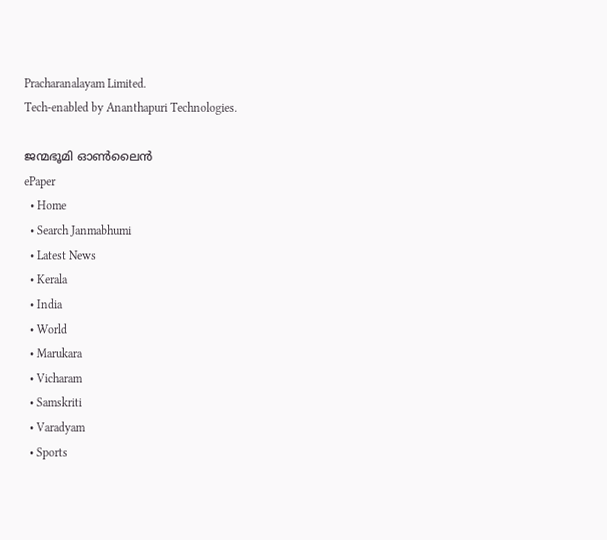Pracharanalayam Limited.
Tech-enabled by Ananthapuri Technologies.

ജന്മഭൂമി ഓണ്‍ലൈന്‍
ePaper
  • Home
  • Search Janmabhumi
  • Latest News
  • Kerala
  • India
  • World
  • Marukara
  • Vicharam
  • Samskriti
  • Varadyam
  • Sports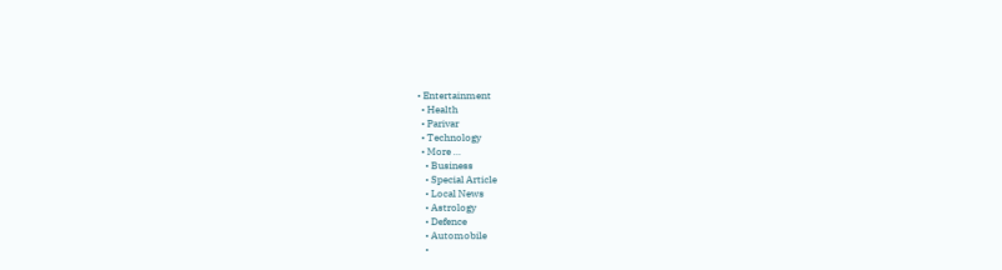• Entertainment
  • Health
  • Parivar
  • Technology
  • More …
    • Business
    • Special Article
    • Local News
    • Astrology
    • Defence
    • Automobile
    •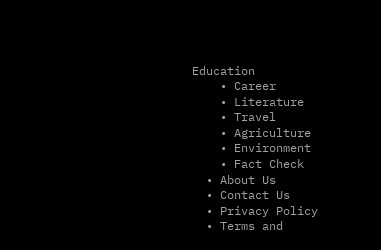Education
    • Career
    • Literature
    • Travel
    • Agriculture
    • Environment
    • Fact Check
  • About Us
  • Contact Us
  • Privacy Policy
  • Terms and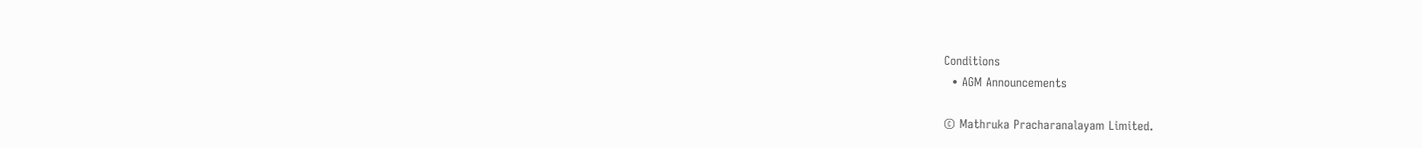Conditions
  • AGM Announcements

© Mathruka Pracharanalayam Limited.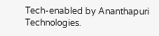Tech-enabled by Ananthapuri Technologies.